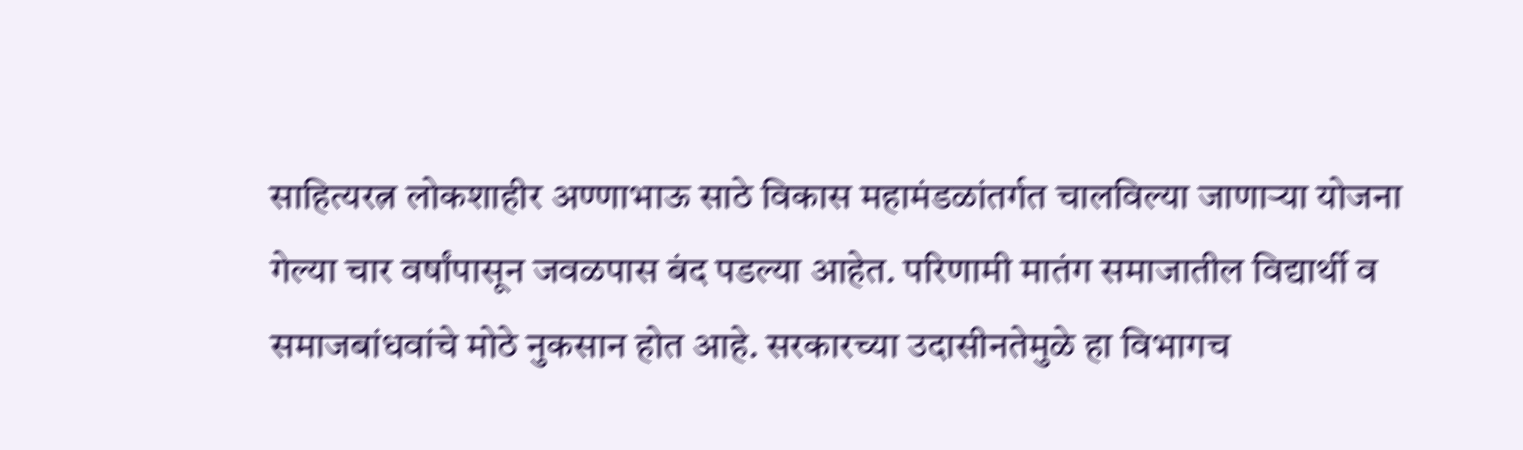साहित्यरत्न लोकशाहीर अण्णाभाऊ साठे विकास महामंडळांतर्गत चालविल्या जाणाऱ्या योजना गेल्या चार वर्षांपासून जवळपास बंद पडल्या आहेत. परिणामी मातंग समाजातील विद्यार्थी व समाजबांधवांचे मोठे नुकसान होत आहे. सरकारच्या उदासीनतेमुळे हा विभागच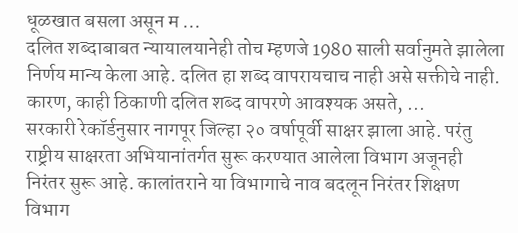धूळखात बसला असून म ...
दलित शब्दाबाबत न्यायालयानेही तोच म्हणजे 1980 साली सर्वानुमते झालेला निर्णय मान्य केला आहे. दलित हा शब्द वापरायचाच नाही असे सक्तीचे नाही. कारण, काही ठिकाणी दलित शब्द वापरणे आवश्यक असते, ...
सरकारी रेकॉर्डनुसार नागपूर जिल्हा २० वर्षापूर्वी साक्षर झाला आहे. परंतु राष्ट्रीय साक्षरता अभियानांतर्गत सुरू करण्यात आलेला विभाग अजूनही निरंतर सुरू आहे. कालांतराने या विभागाचे नाव बदलून निरंतर शिक्षण विभाग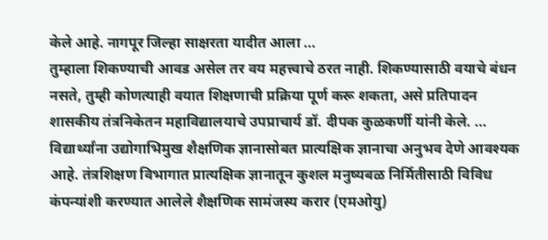केले आहे. नागपूर जिल्हा साक्षरता यादीत आला ...
तुम्हाला शिकण्याची आवड असेल तर वय महत्त्वाचे ठरत नाही. शिकण्यासाठी वयाचे बंधन नसते, तुम्ही कोणत्याही वयात शिक्षणाची प्रक्रिया पूर्ण करू शकता, असे प्रतिपादन शासकीय तंत्रनिकेतन महाविद्यालयाचे उपप्राचार्य डॉ. दीपक कुळकर्णी यांनी केले. ...
विद्यार्थ्यांना उद्योगाभिमुख शैक्षणिक ज्ञानासोबत प्रात्यक्षिक ज्ञानाचा अनुभव देणे आवश्यक आहे. तंत्रशिक्षण विभागात प्रात्यक्षिक ज्ञानातून कुशल मनुष्यबळ निर्मितीसाठी विविध कंपन्यांशी करण्यात आलेले शैक्षणिक सामंजस्य करार (एमओयु)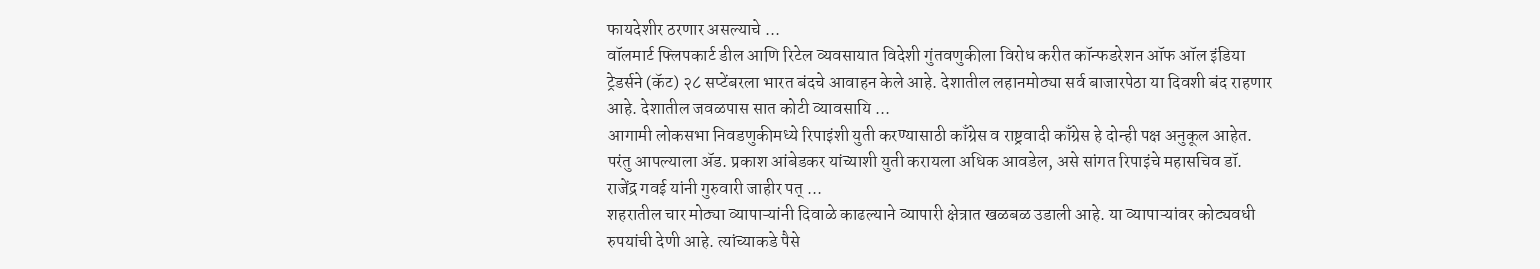फायदेशीर ठरणार असल्याचे ...
वॉलमार्ट फ्लिपकार्ट डील आणि रिटेल व्यवसायात विदेशी गुंतवणुकीला विरोध करीत कॉन्फडरेशन ऑफ ऑल इंडिया ट्रेडर्सने (कॅट) २८ सप्टेंबरला भारत बंदचे आवाहन केले आहे. देशातील लहानमोठ्या सर्व बाजारपेठा या दिवशी बंद राहणार आहे. देशातील जवळपास सात कोटी व्यावसायि ...
आगामी लोकसभा निवडणुकीमध्ये रिपाइंशी युती करण्यासाठी काँग्रेस व राष्ट्रवादी काँग्रेस हे दोन्ही पक्ष अनुकूल आहेत. परंतु आपल्याला ॲड. प्रकाश आंबेडकर यांच्याशी युती करायला अधिक आवडेल, असे सांगत रिपाइंचे महासचिव डॉ. राजेंद्र गवई यांनी गुरुवारी जाहीर पत् ...
शहरातील चार मोठ्या व्यापाऱ्यांनी दिवाळे काढल्याने व्यापारी क्षेत्रात खळबळ उडाली आहे. या व्यापाऱ्यांवर कोट्यवधी रुपयांची देणी आहे. त्यांच्याकडे पैसे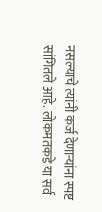नसल्याचे त्यांनी कर्ज देणाऱ्यांना स्पष्ट सांगितले आहे. लोकमतकडे या सर्व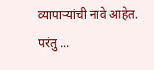व्यापाऱ्यांची नावे आहेत. परंतु ...